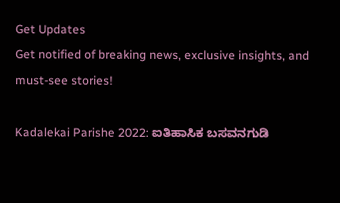Get Updates
Get notified of breaking news, exclusive insights, and must-see stories!

Kadalekai Parishe 2022: ಐತಿಹಾಸಿಕ ಬಸವನಗುಡಿ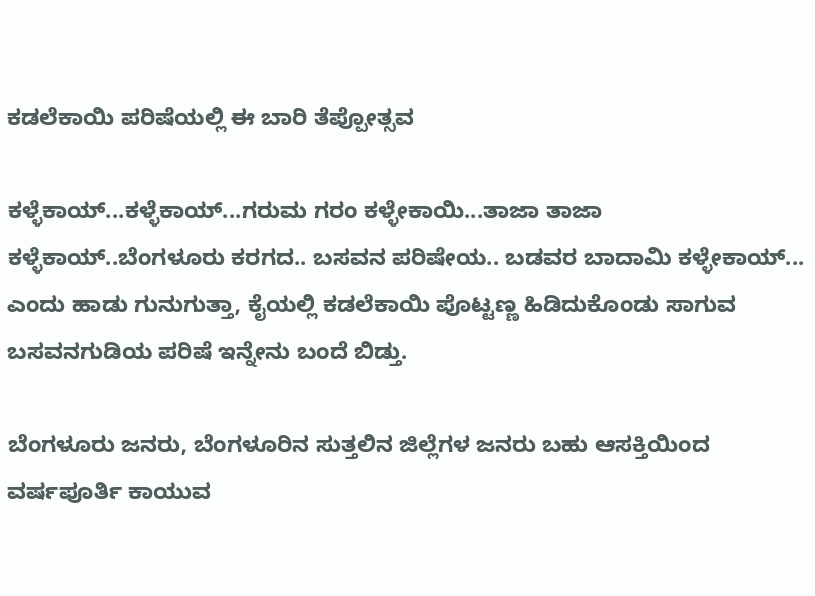ಕಡಲೆಕಾಯಿ ಪರಿಷೆಯಲ್ಲಿ ಈ ಬಾರಿ ತೆಪ್ಪೋತ್ಸವ

ಕಳ್ಳೆಕಾಯ್...ಕಳ್ಳೆಕಾಯ್...ಗರುಮ ಗರಂ ಕಳ್ಳೇಕಾಯಿ...ತಾಜಾ ತಾಜಾ ಕಳ್ಳೆಕಾಯ್..ಬೆಂಗಳೂರು ಕರಗದ.. ಬಸವನ ಪರಿಷೇಯ.. ಬಡವರ ಬಾದಾಮಿ ಕಳ್ಳೇಕಾಯ್... ಎಂದು ಹಾಡು ಗುನುಗುತ್ತಾ, ಕೈಯಲ್ಲಿ ಕಡಲೆಕಾಯಿ ಪೊಟ್ಟಣ್ಣ ಹಿಡಿದುಕೊಂಡು ಸಾಗುವ ಬಸವನಗುಡಿಯ ಪರಿಷೆ ಇನ್ನೇನು ಬಂದೆ ಬಿಡ್ತು.

ಬೆಂಗಳೂರು ಜನರು, ಬೆಂಗಳೂರಿನ ಸುತ್ತಲಿನ ಜಿಲ್ಲೆಗಳ ಜನರು ಬಹು ಆಸಕ್ತಿಯಿಂದ ವರ್ಷಪೂರ್ತಿ ಕಾಯುವ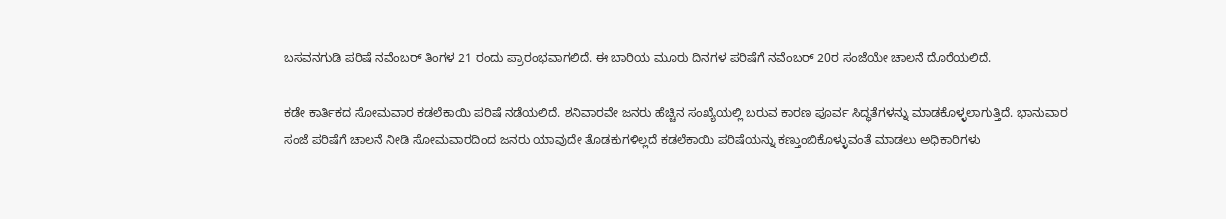ಬಸವನಗುಡಿ ಪರಿಷೆ ನವೆಂಬರ್ ತಿಂಗಳ 21 ರಂದು ಪ್ರಾರಂಭವಾಗಲಿದೆ. ಈ ಬಾರಿಯ ಮೂರು ದಿನಗಳ ಪರಿಷೆಗೆ ನವೆಂಬರ್ 20ರ ಸಂಜೆಯೇ ಚಾಲನೆ ದೊರೆಯಲಿದೆ.

ಕಡೇ ಕಾರ್ತಿಕದ ಸೋಮವಾರ ಕಡಲೆಕಾಯಿ ಪರಿಷೆ ನಡೆಯಲಿದೆ. ಶನಿವಾರವೇ ಜನರು ಹೆಚ್ಚಿನ ಸಂಖ್ಯೆಯಲ್ಲಿ ಬರುವ ಕಾರಣ ಪೂರ್ವ ಸಿದ್ಧತೆಗಳನ್ನು ಮಾಡಕೊಳ್ಳಲಾಗುತ್ತಿದೆ. ಭಾನುವಾರ ಸಂಜೆ ಪರಿಷೆಗೆ ಚಾಲನೆ ನೀಡಿ ಸೋಮವಾರದಿಂದ ಜನರು ಯಾವುದೇ ತೊಡಕುಗಳಿಲ್ಲದೆ ಕಡಲೆಕಾಯಿ ಪರಿಷೆಯನ್ನು ಕಣ್ತುಂಬಿಕೊಳ್ಳುವಂತೆ ಮಾಡಲು ಅಧಿಕಾರಿಗಳು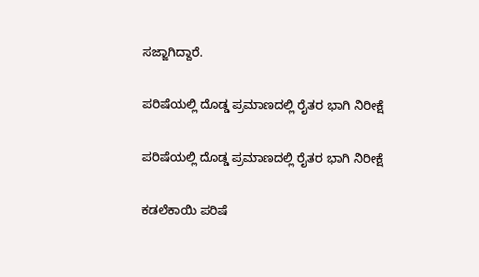ಸಜ್ಜಾಗಿದ್ದಾರೆ.

ಪರಿಷೆಯಲ್ಲಿ ದೊಡ್ಡ ಪ್ರಮಾಣದಲ್ಲಿ ರೈತರ ಭಾಗಿ ನಿರೀಕ್ಷೆ

ಪರಿಷೆಯಲ್ಲಿ ದೊಡ್ಡ ಪ್ರಮಾಣದಲ್ಲಿ ರೈತರ ಭಾಗಿ ನಿರೀಕ್ಷೆ

ಕಡಲೆಕಾಯಿ ಪರಿಷೆ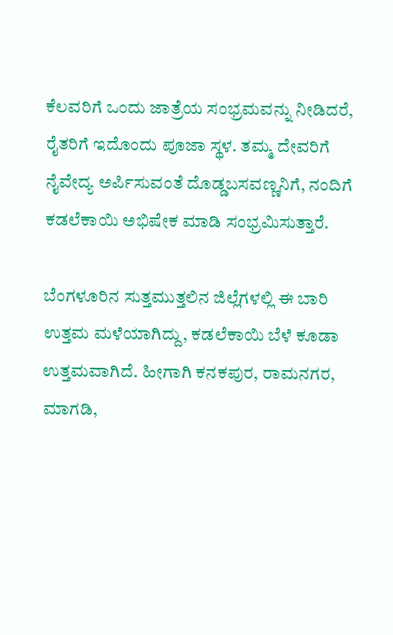ಕೆಲವರಿಗೆ ಒಂದು ಜಾತ್ರೆಯ ಸಂಭ್ರಮವನ್ನು ನೀಡಿದರೆ, ರೈತರಿಗೆ ಇದೊಂದು ಪೂಜಾ ಸ್ಥಳ. ತಮ್ಮ ದೇವರಿಗೆ ನೈವೇದ್ಯ ಅರ್ಪಿಸುವಂತೆ ದೊಡ್ಡಬಸವಣ್ಣನಿಗೆ, ನಂದಿಗೆ ಕಡಲೆಕಾಯಿ ಅಭಿಷೇಕ ಮಾಡಿ ಸಂಭ್ರಮಿಸುತ್ತಾರೆ.

ಬೆಂಗಳೂರಿನ ಸುತ್ತಮುತ್ತಲಿನ ಜಿಲ್ಲೆಗಳಲ್ಲಿ ಈ ಬಾರಿ ಉತ್ತಮ ಮಳೆಯಾಗಿದ್ದು, ಕಡಲೆಕಾಯಿ ಬೆಳೆ ಕೂಡಾ ಉತ್ತಮವಾಗಿದೆ. ಹೀಗಾಗಿ ಕನಕಪುರ, ರಾಮನಗರ, ಮಾಗಡಿ,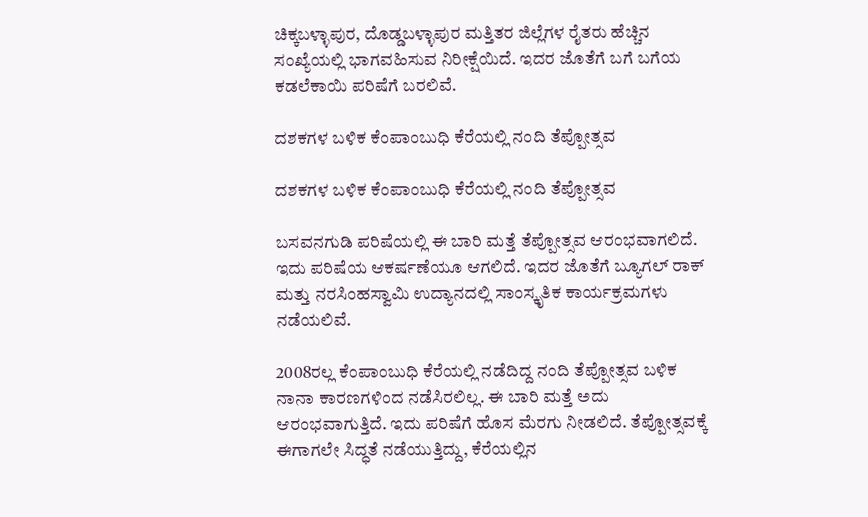ಚಿಕ್ಕಬಳ್ಳಾಪುರ, ದೊಡ್ಡಬಳ್ಳಾಪುರ ಮತ್ತಿತರ ಜಿಲ್ಲೆಗಳ ರೈತರು ಹೆಚ್ಚಿನ ಸಂಖ್ಯೆಯಲ್ಲಿ ಭಾಗವಹಿಸುವ ನಿರೀಕ್ಷೆಯಿದೆ. ಇದರ ಜೊತೆಗೆ ಬಗೆ ಬಗೆಯ ಕಡಲೆಕಾಯಿ ಪರಿಷೆಗೆ ಬರಲಿವೆ.

ದಶಕಗಳ ಬಳಿಕ ಕೆಂಪಾಂಬುಧಿ ಕೆರೆಯಲ್ಲಿ ನಂದಿ ತೆಪ್ಪೋತ್ಸವ

ದಶಕಗಳ ಬಳಿಕ ಕೆಂಪಾಂಬುಧಿ ಕೆರೆಯಲ್ಲಿ ನಂದಿ ತೆಪ್ಪೋತ್ಸವ

ಬಸವನಗುಡಿ ಪರಿಷೆಯಲ್ಲಿ ಈ ಬಾರಿ ಮತ್ತೆ ತೆಪ್ಪೋತ್ಸವ ಆರಂಭವಾಗಲಿದೆ. ಇದು ಪರಿಷೆಯ ಆಕರ್ಷಣೆಯೂ ಆಗಲಿದೆ. ಇದರ ಜೊತೆಗೆ ಬ್ಯೂಗಲ್‌ ರಾಕ್‌ ಮತ್ತು ನರಸಿಂಹಸ್ವಾಮಿ ಉದ್ಯಾನದಲ್ಲಿ ಸಾಂಸ್ಕೃತಿಕ ಕಾರ್ಯಕ್ರಮಗಳು ನಡೆಯಲಿವೆ.

2008ರಲ್ಲ ಕೆಂಪಾಂಬುಧಿ ಕೆರೆಯಲ್ಲಿ ನಡೆದಿದ್ದ ನಂದಿ ತೆಪ್ಪೋತ್ಸವ ಬಳಿಕ ನಾನಾ ಕಾರಣಗಳಿಂದ ನಡೆಸಿರಲಿಲ್ಲ. ಈ ಬಾರಿ ಮತ್ತೆ ಅದು ಆರಂಭವಾಗುತ್ತಿದೆ. ಇದು ಪರಿಷೆಗೆ ಹೊಸ ಮೆರಗು ನೀಡಲಿದೆ. ತೆಪ್ಪೋತ್ಸವಕ್ಕೆ ಈಗಾಗಲೇ ಸಿದ್ಧತೆ ನಡೆಯುತ್ತಿದ್ದು, ಕೆರೆಯಲ್ಲಿನ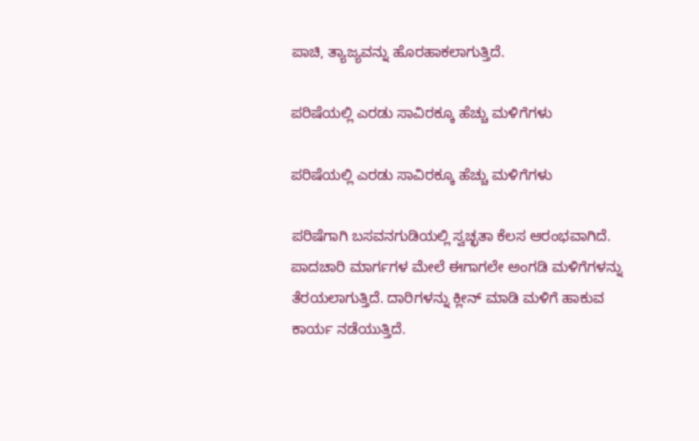ಪಾಚಿ, ತ್ಯಾಜ್ಯವನ್ನು ಹೊರಹಾಕಲಾಗುತ್ತಿದೆ.

ಪರಿಷೆಯಲ್ಲಿ ಎರಡು ಸಾವಿರಕ್ಕೂ ಹೆಚ್ಚು ಮಳಿಗೆಗಳು

ಪರಿಷೆಯಲ್ಲಿ ಎರಡು ಸಾವಿರಕ್ಕೂ ಹೆಚ್ಚು ಮಳಿಗೆಗಳು

ಪರಿಷೆಗಾಗಿ ಬಸವನಗುಡಿಯಲ್ಲಿ ಸ್ವಚ್ಛತಾ ಕೆಲಸ ಆರಂಭವಾಗಿದೆ. ಪಾದಚಾರಿ ಮಾರ್ಗಗಳ ಮೇಲೆ ಈಗಾಗಲೇ ಅಂಗಡಿ ಮಳಿಗೆಗಳನ್ನು ತೆರಯಲಾಗುತ್ತಿದೆ. ದಾರಿಗಳನ್ನು ಕ್ಲೀನ್ ಮಾಡಿ ಮಳಿಗೆ ಹಾಕುವ ಕಾರ್ಯ ನಡೆಯುತ್ತಿದೆ.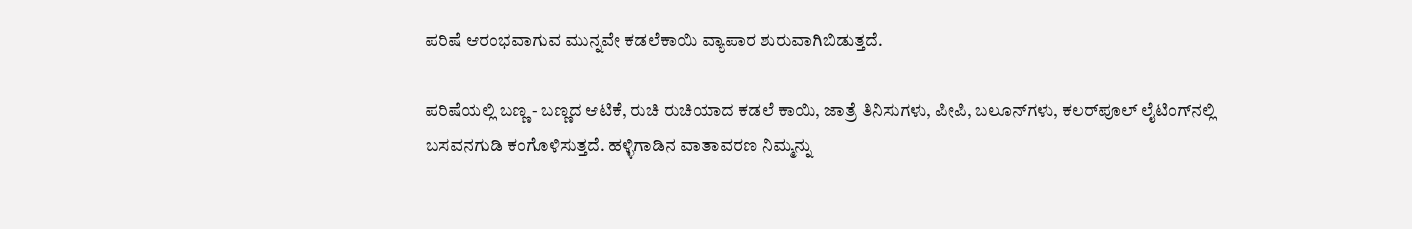ಪರಿಷೆ ಆರಂಭವಾಗುವ ಮುನ್ನವೇ ಕಡಲೆಕಾಯಿ ವ್ಯಾಪಾರ ಶುರುವಾಗಿಬಿಡುತ್ತದೆ.

ಪರಿಷೆಯಲ್ಲಿ ಬಣ್ಣ - ಬಣ್ಣದ ಆಟಿಕೆ, ರುಚಿ ರುಚಿಯಾದ ಕಡಲೆ ಕಾಯಿ, ಜಾತ್ರೆ ತಿನಿಸುಗಳು, ಪೀಪಿ, ಬಲೂನ್‌ಗಳು, ಕಲರ್‌ಪೂಲ್‌ ಲೈಟಿಂಗ್‌ನಲ್ಲಿ ಬಸವನಗುಡಿ ಕಂಗೊಳಿಸುತ್ತದೆ. ಹಳ್ಳಿಗಾಡಿನ ವಾತಾವರಣ ನಿಮ್ಮನ್ನು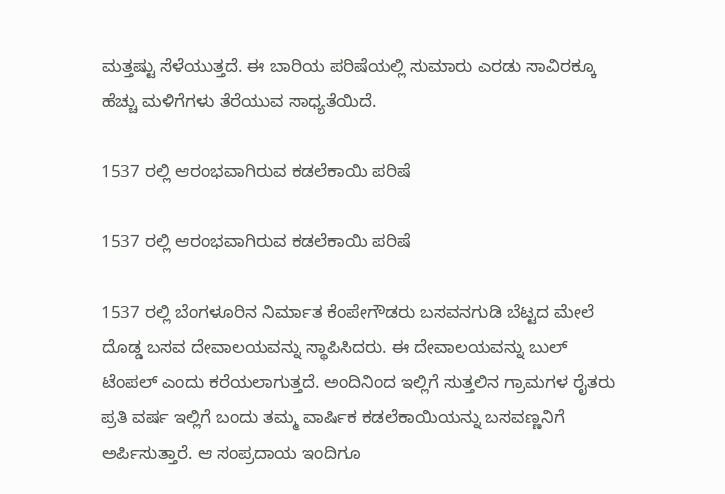ಮತ್ತಷ್ಟು ಸೆಳೆಯುತ್ತದೆ. ಈ ಬಾರಿಯ ಪರಿಷೆಯಲ್ಲಿ ಸುಮಾರು ಎರಡು ಸಾವಿರಕ್ಕೂ ಹೆಚ್ಚು ಮಳಿಗೆಗಳು ತೆರೆಯುವ ಸಾಧ್ಯತೆಯಿದೆ.

1537 ರಲ್ಲಿ ಆರಂಭವಾಗಿರುವ ಕಡಲೆಕಾಯಿ ಪರಿಷೆ

1537 ರಲ್ಲಿ ಆರಂಭವಾಗಿರುವ ಕಡಲೆಕಾಯಿ ಪರಿಷೆ

1537 ರಲ್ಲಿ ಬೆಂಗಳೂರಿನ ನಿರ್ಮಾತ ಕೆಂಪೇಗೌಡರು ಬಸವನಗುಡಿ ಬೆಟ್ಟದ ಮೇಲೆ ದೊಡ್ಡ ಬಸವ ದೇವಾಲಯವನ್ನು ಸ್ಥಾಪಿಸಿದರು. ಈ ದೇವಾಲಯವನ್ನು ಬುಲ್ ಟೆಂಪಲ್ ಎಂದು ಕರೆಯಲಾಗುತ್ತದೆ. ಅಂದಿನಿಂದ ಇಲ್ಲಿಗೆ ಸುತ್ತಲಿನ ಗ್ರಾಮಗಳ ರೈತರು ಪ್ರತಿ ವರ್ಷ ಇಲ್ಲಿಗೆ ಬಂದು ತಮ್ಮ ವಾರ್ಷಿಕ ಕಡಲೆಕಾಯಿಯನ್ನು ಬಸವಣ್ಣನಿಗೆ ಅರ್ಪಿಸುತ್ತಾರೆ. ಆ ಸಂಪ್ರದಾಯ ಇಂದಿಗೂ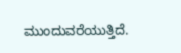ಮುಂದುವರೆಯುತ್ತಿದೆ.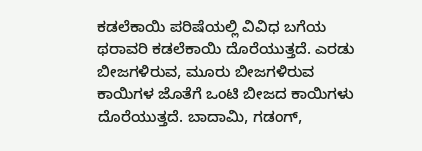ಕಡಲೆಕಾಯಿ ಪರಿಷೆಯಲ್ಲಿ ವಿವಿಧ ಬಗೆಯ ಥರಾವರಿ ಕಡಲೆಕಾಯಿ ದೊರೆಯುತ್ತದೆ. ಎರಡು ಬೀಜಗಳಿರುವ, ಮೂರು ಬೀಜಗಳಿರುವ ಕಾಯಿಗಳ ಜೊತೆಗೆ ಒಂಟಿ ಬೀಜದ ಕಾಯಿಗಳು ದೊರೆಯುತ್ತದೆ. ಬಾದಾಮಿ, ಗಡಂಗ್,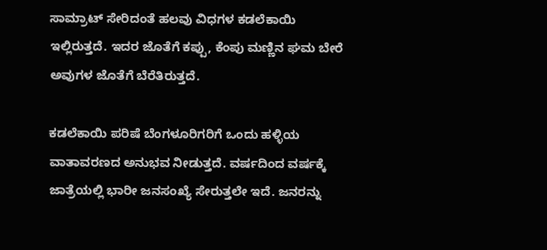ಸಾಮ್ರಾಟ್ ಸೇರಿದಂತೆ ಹಲವು ವಿಧಗಳ ಕಡಲೆಕಾಯಿ ಇಲ್ಲಿರುತ್ತದೆ. ಇದರ ಜೊತೆಗೆ ಕಪ್ಪು, ಕೆಂಪು ಮಣ್ಣಿನ ಘಮ ಬೇರೆ ಅವುಗಳ ಜೊತೆಗೆ ಬೆರೆತಿರುತ್ತದೆ.

ಕಡಲೆಕಾಯಿ ಪರಿಷೆ ಬೆಂಗಳೂರಿಗರಿಗೆ ಒಂದು ಹಳ್ಳಿಯ ವಾತಾವರಣದ ಅನುಭವ ನೀಡುತ್ತದೆ. ವರ್ಷದಿಂದ ವರ್ಷಕ್ಕೆ ಜಾತ್ರೆಯಲ್ಲಿ ಭಾರೀ ಜನಸಂಖ್ಯೆ ಸೇರುತ್ತಲೇ ಇದೆ. ಜನರನ್ನು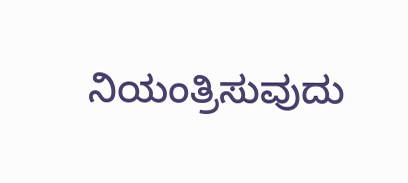ನಿಯಂತ್ರಿಸುವುದು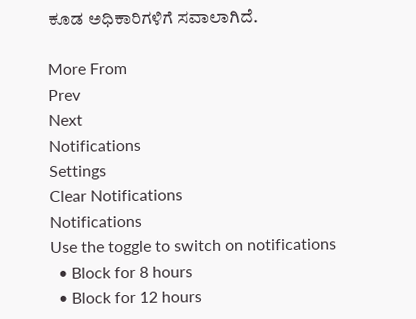ಕೂಡ ಅಧಿಕಾರಿಗಳಿಗೆ ಸವಾಲಾಗಿದೆ.

More From
Prev
Next
Notifications
Settings
Clear Notifications
Notifications
Use the toggle to switch on notifications
  • Block for 8 hours
  • Block for 12 hours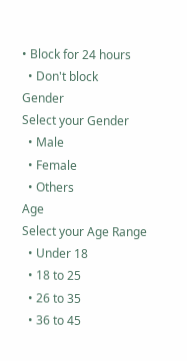• Block for 24 hours
  • Don't block
Gender
Select your Gender
  • Male
  • Female
  • Others
Age
Select your Age Range
  • Under 18
  • 18 to 25
  • 26 to 35
  • 36 to 45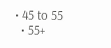• 45 to 55
  • 55+